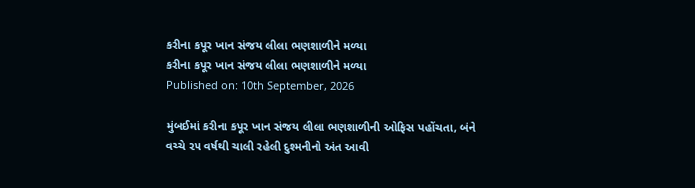કરીના કપૂર ખાન સંજય લીલા ભણશાળીને મળ્યા
કરીના કપૂર ખાન સંજય લીલા ભણશાળીને મળ્યા
Published on: 10th September, 2026

મુંબઈમાં કરીના કપૂર ખાન સંજય લીલા ભણશાળીની ઓફિસ પહોંચતા, બંને વચ્ચે ૨૫ વર્ષથી ચાલી રહેલી દુશ્મનીનો અંત આવી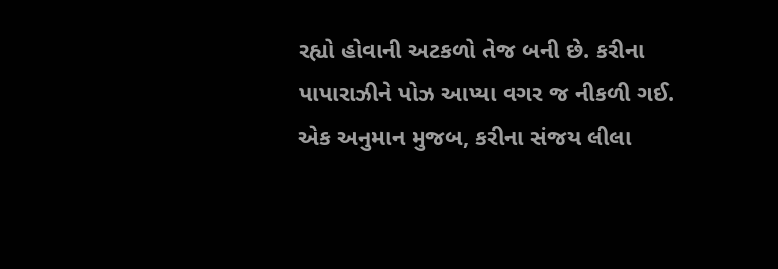રહ્યો હોવાની અટકળો તેજ બની છે. કરીના પાપારાઝીને પોઝ આપ્યા વગર જ નીકળી ગઈ. એક અનુમાન મુજબ, કરીના સંજય લીલા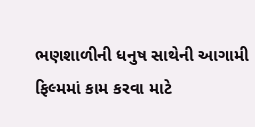ભણશાળીની ધનુષ સાથેની આગામી ફિલ્મમાં કામ કરવા માટે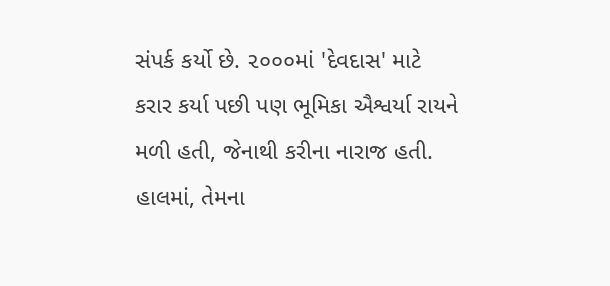સંપર્ક કર્યો છે. ૨૦૦૦માં 'દેવદાસ' માટે કરાર કર્યા પછી પણ ભૂમિકા ઐશ્વર્યા રાયને મળી હતી, જેનાથી કરીના નારાજ હતી. હાલમાં, તેમના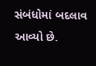સંબંધોમાં બદલાવ આવ્યો છે.